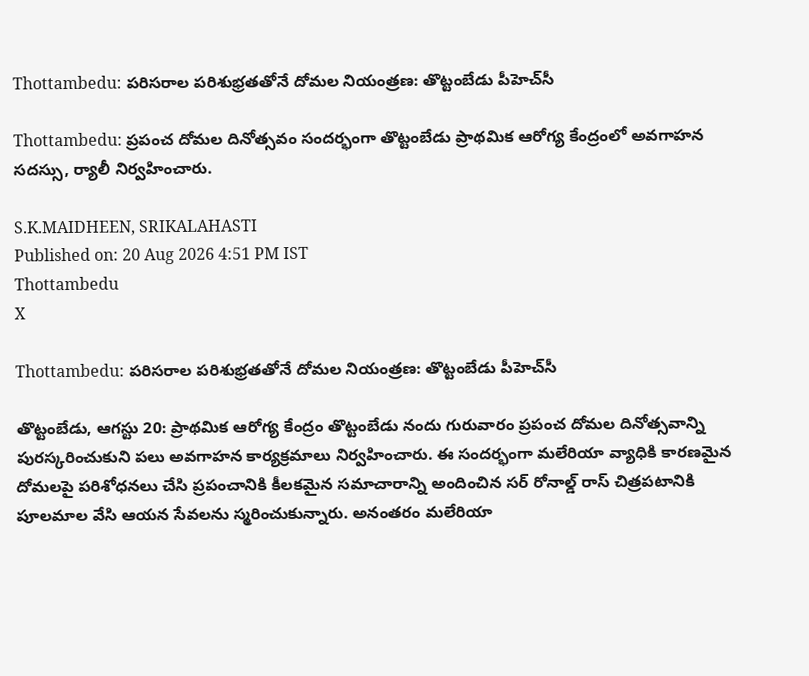Thottambedu: పరిసరాల పరిశుభ్రతతోనే దోమల నియంత్రణ: తొట్టంబేడు పీహెచ్‌సీ

Thottambedu: ప్రపంచ దోమల దినోత్సవం సందర్భంగా తొట్టంబేడు ప్రాథమిక ఆరోగ్య కేంద్రంలో అవగాహన సదస్సు, ర్యాలీ నిర్వహించారు.

S.K.MAIDHEEN, SRIKALAHASTI
Published on: 20 Aug 2026 4:51 PM IST
Thottambedu
X

Thottambedu: పరిసరాల పరిశుభ్రతతోనే దోమల నియంత్రణ: తొట్టంబేడు పీహెచ్‌సీ

తొట్టంబేడు, ఆగస్టు 20: ప్రాథమిక ఆరోగ్య కేంద్రం తొట్టంబేడు నందు గురువారం ప్రపంచ దోమల దినోత్సవాన్ని పురస్కరించుకుని పలు అవగాహన కార్యక్రమాలు నిర్వహించారు. ఈ సందర్భంగా మలేరియా వ్యాధికి కారణమైన దోమలపై పరిశోధనలు చేసి ప్రపంచానికి కీలకమైన సమాచారాన్ని అందించిన సర్ రోనాల్డ్ రాస్ చిత్రపటానికి పూలమాల వేసి ఆయన సేవలను స్మరించుకున్నారు. అనంతరం మలేరియా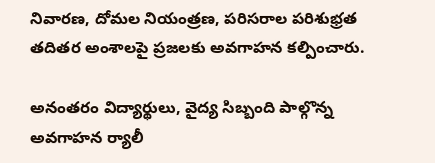నివారణ, దోమల నియంత్రణ, పరిసరాల పరిశుభ్రత తదితర అంశాలపై ప్రజలకు అవగాహన కల్పించారు.

అనంతరం విద్యార్థులు, వైద్య సిబ్బంది పాల్గొన్న అవగాహన ర్యాలీ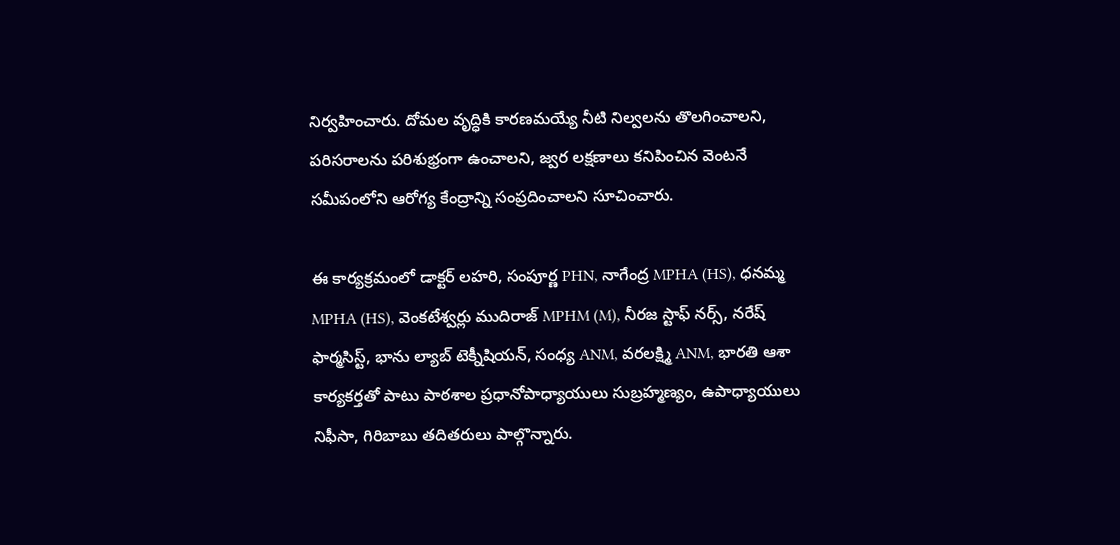నిర్వహించారు. దోమల వృద్ధికి కారణమయ్యే నీటి నిల్వలను తొలగించాలని, పరిసరాలను పరిశుభ్రంగా ఉంచాలని, జ్వర లక్షణాలు కనిపించిన వెంటనే సమీపంలోని ఆరోగ్య కేంద్రాన్ని సంప్రదించాలని సూచించారు.

ఈ కార్యక్రమంలో డాక్టర్ లహరి, సంపూర్ణ PHN, నాగేంద్ర MPHA (HS), ధనమ్మ MPHA (HS), వెంకటేశ్వర్లు ముదిరాజ్ MPHM (M), నీరజ స్టాఫ్ నర్స్, నరేష్ ఫార్మసిస్ట్, భాను ల్యాబ్ టెక్నీషియన్, సంధ్య ANM, వరలక్ష్మి ANM, భారతి ఆశా కార్యకర్తతో పాటు పాఠశాల ప్రధానోపాధ్యాయులు సుబ్రహ్మణ్యం, ఉపాధ్యాయులు నిఫీసా, గిరిబాబు తదితరులు పాల్గొన్నారు.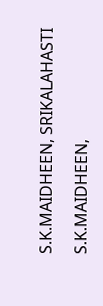S.K.MAIDHEEN, SRIKALAHASTI

S.K.MAIDHEEN,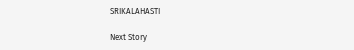SRIKALAHASTI

Next Story